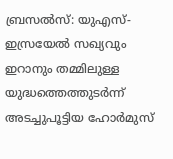ബ്രസൽസ്: യുഎസ്-ഇസ്രയേൽ സഖ്യവും ഇറാനും തമ്മിലുള്ള യുദ്ധത്തെത്തുടർന്ന് അടച്ചുപൂട്ടിയ ഹോർമുസ്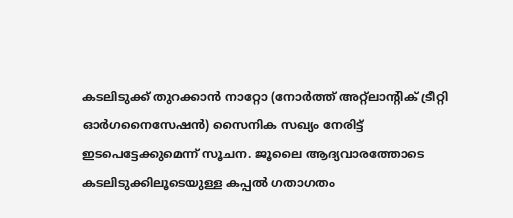കടലിടുക്ക് തുറക്കാൻ നാറ്റോ (നോർത്ത് അറ്റ്ലാന്റിക് ട്രീറ്റി ഓർഗനൈസേഷൻ) സൈനിക സഖ്യം നേരിട്ട് ഇടപെട്ടേക്കുമെന്ന് സൂചന. ജൂലൈ ആദ്യവാരത്തോടെ കടലിടുക്കിലൂടെയുള്ള കപ്പൽ ഗതാഗതം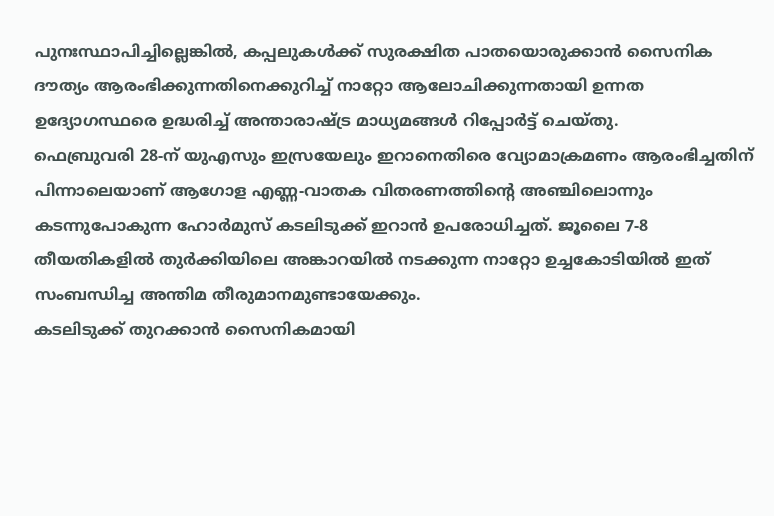പുനഃസ്ഥാപിച്ചില്ലെങ്കിൽ, കപ്പലുകൾക്ക് സുരക്ഷിത പാതയൊരുക്കാൻ സൈനിക ദൗത്യം ആരംഭിക്കുന്നതിനെക്കുറിച്ച് നാറ്റോ ആലോചിക്കുന്നതായി ഉന്നത ഉദ്യോഗസ്ഥരെ ഉദ്ധരിച്ച് അന്താരാഷ്ട്ര മാധ്യമങ്ങൾ റിപ്പോർട്ട് ചെയ്തു.
ഫെബ്രുവരി 28-ന് യുഎസും ഇസ്രയേലും ഇറാനെതിരെ വ്യോമാക്രമണം ആരംഭിച്ചതിന് പിന്നാലെയാണ് ആഗോള എണ്ണ-വാതക വിതരണത്തിന്റെ അഞ്ചിലൊന്നും കടന്നുപോകുന്ന ഹോർമുസ് കടലിടുക്ക് ഇറാൻ ഉപരോധിച്ചത്. ജൂലൈ 7-8 തീയതികളിൽ തുർക്കിയിലെ അങ്കാറയിൽ നടക്കുന്ന നാറ്റോ ഉച്ചകോടിയിൽ ഇത് സംബന്ധിച്ച അന്തിമ തീരുമാനമുണ്ടായേക്കും.
കടലിടുക്ക് തുറക്കാൻ സൈനികമായി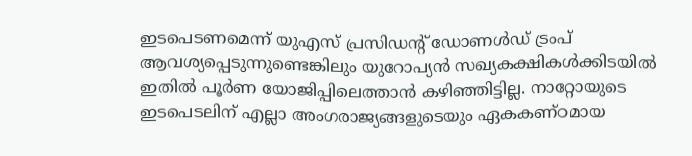ഇടപെടണമെന്ന് യുഎസ് പ്രസിഡന്റ് ഡോണൾഡ് ട്രംപ് ആവശ്യപ്പെടുന്നുണ്ടെങ്കിലും യുറോപ്യൻ സഖ്യകക്ഷികൾക്കിടയിൽ ഇതിൽ പൂർണ യോജിപ്പിലെത്താൻ കഴിഞ്ഞിട്ടില്ല. നാറ്റോയുടെ ഇടപെടലിന് എല്ലാ അംഗരാജ്യങ്ങളുടെയും ഏകകണ്ഠമായ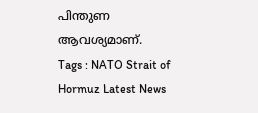പിന്തുണ ആവശ്യമാണ്.
Tags : NATO Strait of Hormuz Latest News